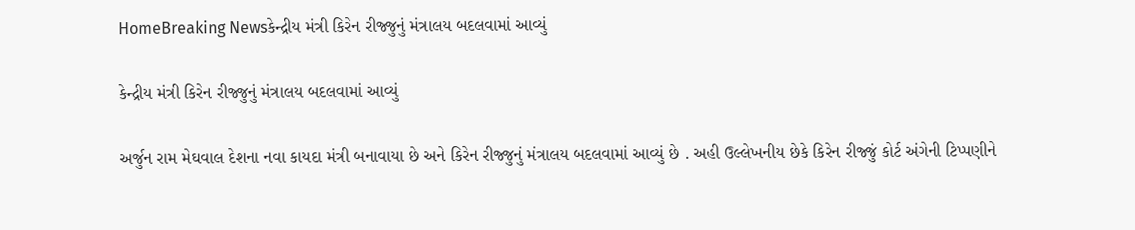HomeBreaking Newsકેન્દ્રીય મંત્રી કિરેન રીજ્જુનું મંત્રાલય બદલવામાં આવ્યું

કેન્દ્રીય મંત્રી કિરેન રીજ્જુનું મંત્રાલય બદલવામાં આવ્યું

અર્જુન રામ મેઘવાલ દેશના નવા કાયદા મંત્રી બનાવાયા છે અને કિરેન રીજ્જુનું મંત્રાલય બદલવામાં આવ્યું છે . અહી ઉલ્લેખનીય છેકે કિરેન રીજ્જું કોર્ટ અંગેની ટિપ્પણીને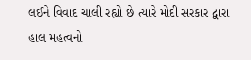લઈને વિવાદ ચાલી રહ્યો છે ત્યારે મોદી સરકાર દ્વારા હાલ મહત્વનો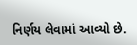નિર્ણય લેવામાં આવ્યો છે.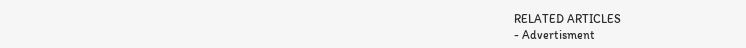RELATED ARTICLES
- Advertisment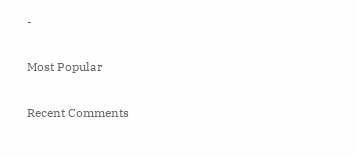-

Most Popular

Recent Comments